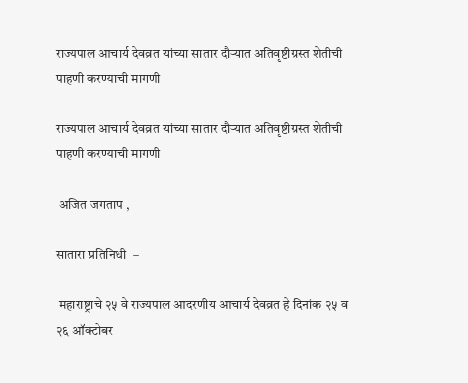राज्यपाल आचार्य देवव्रत यांच्या सातार दौऱ्यात अतिवृष्टीग्रस्त शेतीची पाहणी करण्याची मागणी

राज्यपाल आचार्य देवव्रत यांच्या सातार दौऱ्यात अतिवृष्टीग्रस्त शेतीची पाहणी करण्याची मागणी

 अजित जगताप ,

सातारा प्रतिनिधी  –

 महाराष्ट्राचे २५ वे राज्यपाल आदरणीय आचार्य देवव्रत हे दिनांक २५ व २६ ऑक्टोबर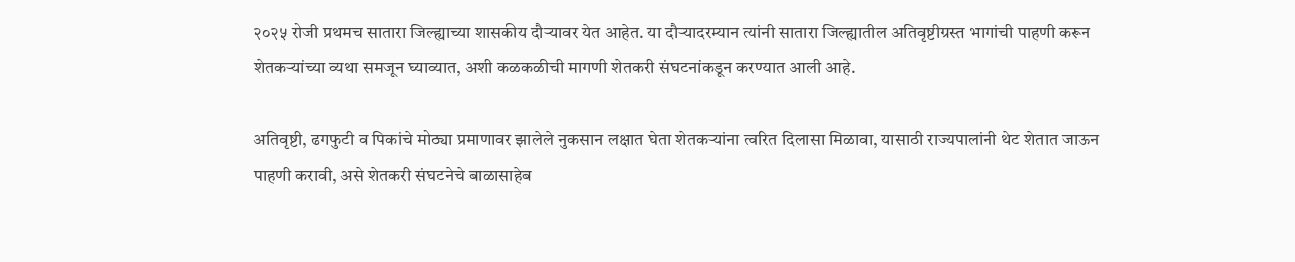२०२५ रोजी प्रथमच सातारा जिल्ह्याच्या शासकीय दौऱ्यावर येत आहेत. या दौऱ्यादरम्यान त्यांनी सातारा जिल्ह्यातील अतिवृष्टीग्रस्त भागांची पाहणी करून शेतकऱ्यांच्या व्यथा समजून घ्याव्यात, अशी कळकळीची मागणी शेतकरी संघटनांकडून करण्यात आली आहे.

अतिवृष्टी, ढगफुटी व पिकांचे मोठ्या प्रमाणावर झालेले नुकसान लक्षात घेता शेतकऱ्यांना त्वरित दिलासा मिळावा, यासाठी राज्यपालांनी थेट शेतात जाऊन पाहणी करावी, असे शेतकरी संघटनेचे बाळासाहेब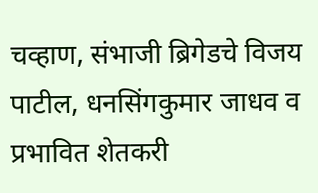चव्हाण, संभाजी ब्रिगेडचे विजय पाटील, धनसिंगकुमार जाधव व प्रभावित शेतकरी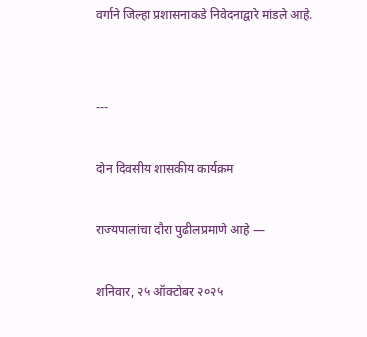वर्गाने जिल्हा प्रशासनाकडे निवेदनाद्वारे मांडले आहे.


---

दोन दिवसीय शासकीय कार्यक्रम

राज्यपालांचा दौरा पुढीलप्रमाणे आहे —

शनिवार, २५ ऑक्टोबर २०२५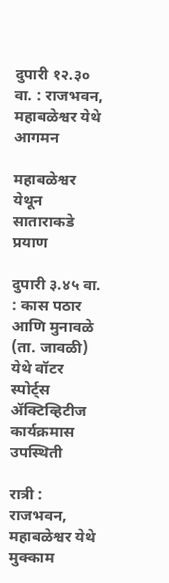दुपारी १२.३० वा. : राजभवन, महाबळेश्वर येथे आगमन

महाबळेश्वर येथून साताराकडे प्रयाण

दुपारी ३.४५ वा. : कास पठार आणि मुनावळे (ता. जावळी) येथे वॉटर स्पोर्ट्स ॲक्टिव्हिटीज कार्यक्रमास उपस्थिती

रात्री : राजभवन, महाबळेश्वर येथे मुक्काम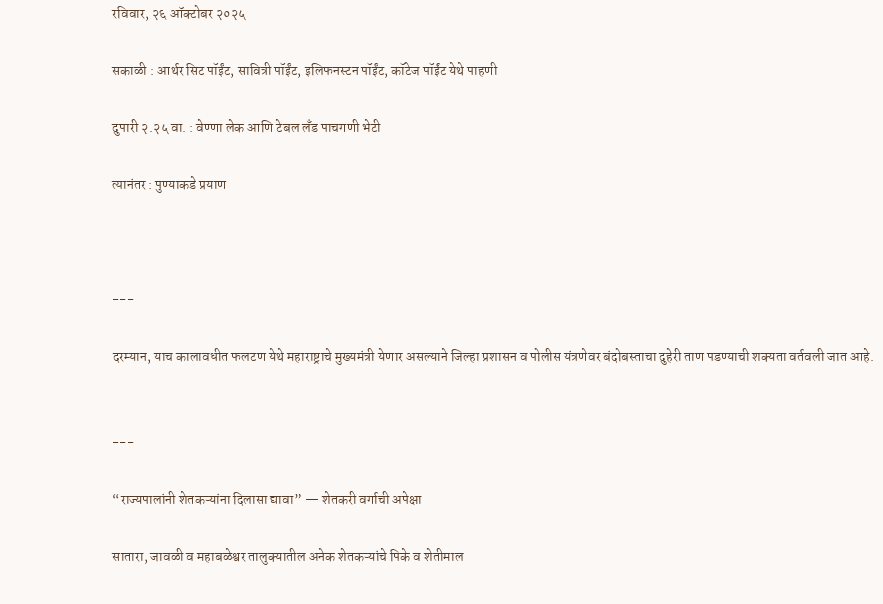रविवार, २६ ऑक्टोबर २०२५

सकाळी : आर्थर सिट पॉईंट, सावित्री पॉईंट, इलिफनस्टन पॉईंट, कॉटेज पॉईंट येथे पाहणी

दुपारी २.२५ वा. : वेण्णा लेक आणि टेबल लँड पाचगणी भेटी

त्यानंतर : पुण्याकडे प्रयाण



---

दरम्यान, याच कालावधीत फलटण येथे महाराष्ट्राचे मुख्यमंत्री येणार असल्याने जिल्हा प्रशासन व पोलीस यंत्रणेवर बंदोबस्ताचा दुहेरी ताण पडण्याची शक्यता वर्तवली जात आहे.


---

“राज्यपालांनी शेतकऱ्यांना दिलासा द्यावा” — शेतकरी वर्गाची अपेक्षा

सातारा, जावळी व महाबळेश्वर तालुक्यातील अनेक शेतकऱ्यांचे पिके व शेतीमाल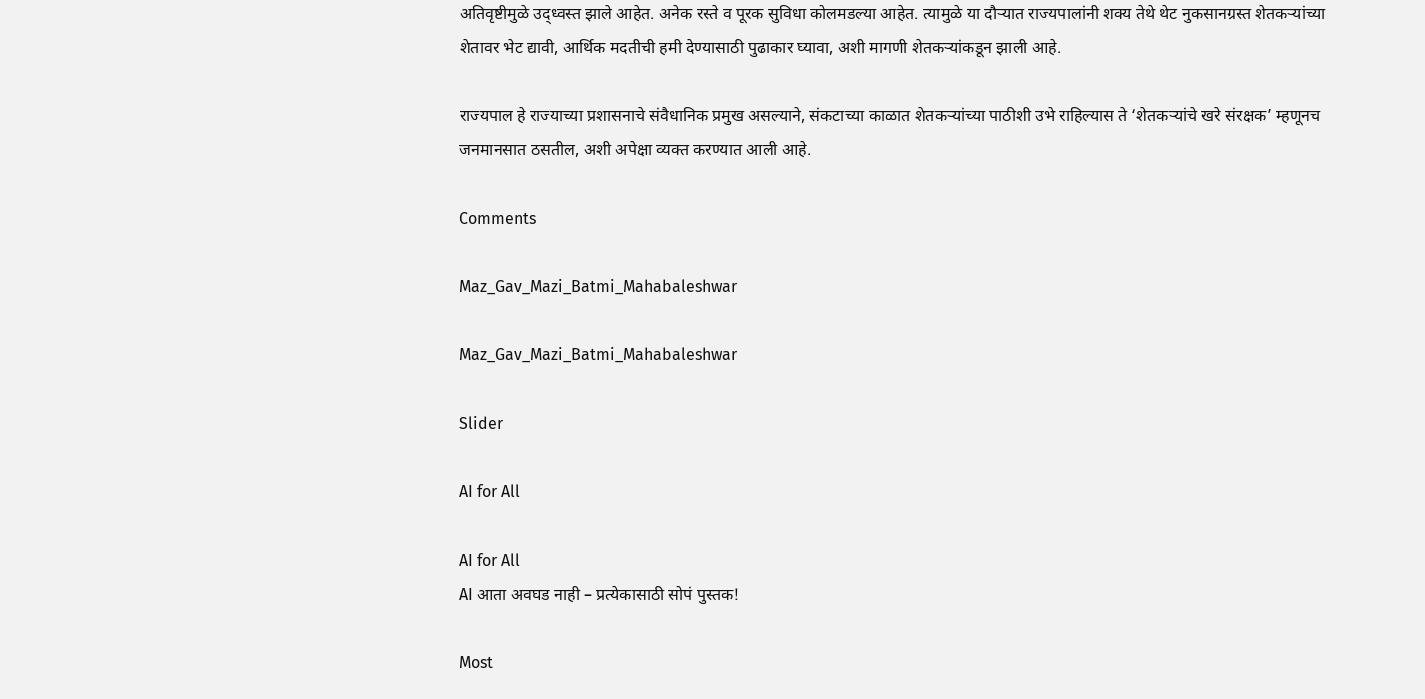अतिवृष्टीमुळे उद्ध्वस्त झाले आहेत. अनेक रस्ते व पूरक सुविधा कोलमडल्या आहेत. त्यामुळे या दौऱ्यात राज्यपालांनी शक्य तेथे थेट नुकसानग्रस्त शेतकऱ्यांच्या शेतावर भेट द्यावी, आर्थिक मदतीची हमी देण्यासाठी पुढाकार घ्यावा, अशी मागणी शेतकऱ्यांकडून झाली आहे.

राज्यपाल हे राज्याच्या प्रशासनाचे संवैधानिक प्रमुख असल्याने, संकटाच्या काळात शेतकऱ्यांच्या पाठीशी उभे राहिल्यास ते ‘शेतकऱ्यांचे खरे संरक्षक’ म्हणूनच जनमानसात ठसतील, अशी अपेक्षा व्यक्त करण्यात आली आहे.

Comments

Maz_Gav_Mazi_Batmi_Mahabaleshwar

Maz_Gav_Mazi_Batmi_Mahabaleshwar

Slider

AI for All

AI for All
AI आता अवघड नाही – प्रत्येकासाठी सोपं पुस्तक!

Most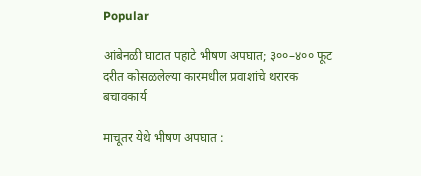Popular

आंबेनळी घाटात पहाटे भीषण अपघात; ३००–४०० फूट दरीत कोसळलेल्या कारमधील प्रवाशांचे थरारक बचावकार्य

माचूतर येथे भीषण अपघात :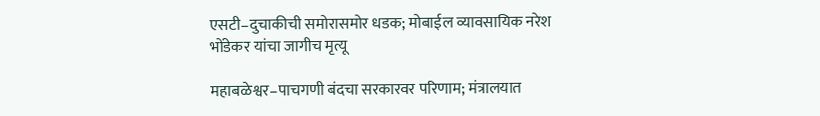एसटी–दुचाकीची समोरासमोर धडक; मोबाईल व्यावसायिक नरेश भोंडेकर यांचा जागीच मृत्यू

महाबळेश्वर–पाचगणी बंदचा सरकारवर परिणाम; मंत्रालयात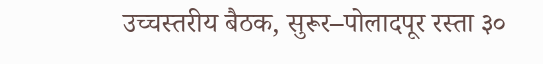उच्चस्तरीय बैठक, सुरूर–पोलादपूर रस्ता ३०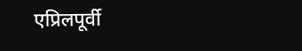एप्रिलपूर्वी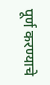पूर्ण करण्याचे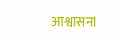आश्वासनl